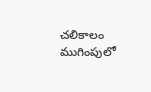చలికాలం ముగింపులో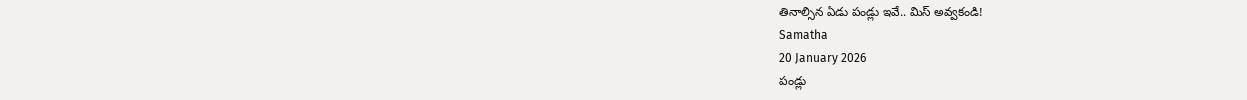తినాల్సిన ఏడు పండ్లు ఇవే.. మిస్ అవ్వకండి!
Samatha
20 January 2026
పండ్లు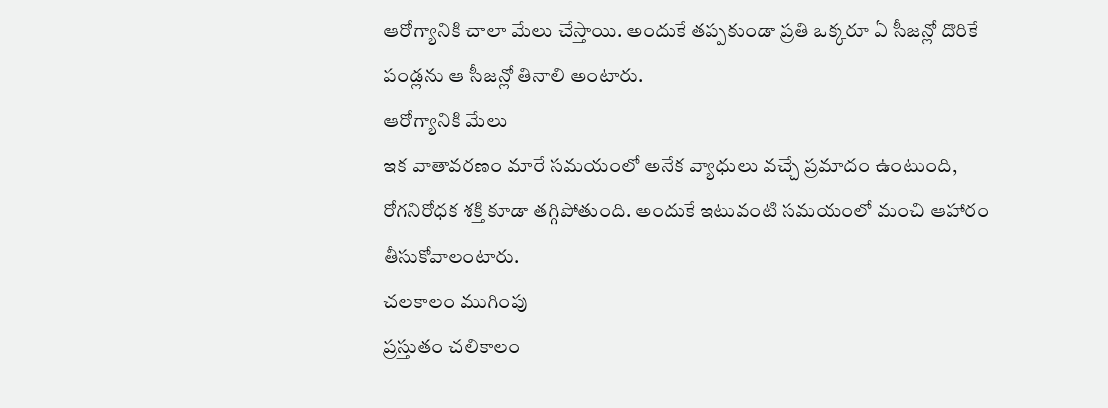ఆరోగ్యానికి చాలా మేలు చేస్తాయి. అందుకే తప్పకుండా ప్రతి ఒక్కరూ ఏ సీజన్లో దొరికే పండ్లను ఆ సీజన్లో తినాలి అంటారు.
ఆరోగ్యానికి మేలు
ఇక వాతావరణం మారే సమయంలో అనేక వ్యాధులు వచ్చే ప్రమాదం ఉంటుంది, రోగనిరోధక శక్తి కూడా తగ్గిపోతుంది. అందుకే ఇటువంటి సమయంలో మంచి ఆహారం తీసుకోవాలంటారు.
చలకాలం ముగింపు
ప్రస్తుతం చలికాలం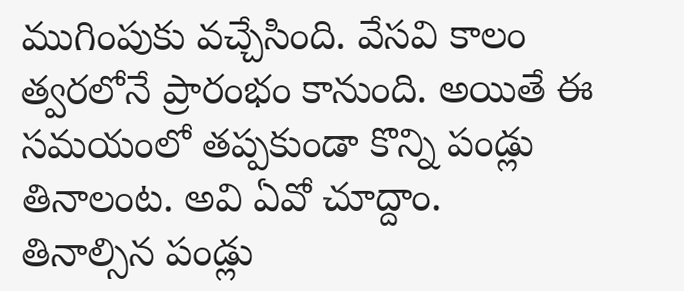ముగింపుకు వచ్చేసింది. వేసవి కాలం త్వరలోనే ప్రారంభం కానుంది. అయితే ఈ సమయంలో తప్పకుండా కొన్ని పండ్లు తినాలంట. అవి ఏవో చూద్దాం.
తినాల్సిన పండ్లు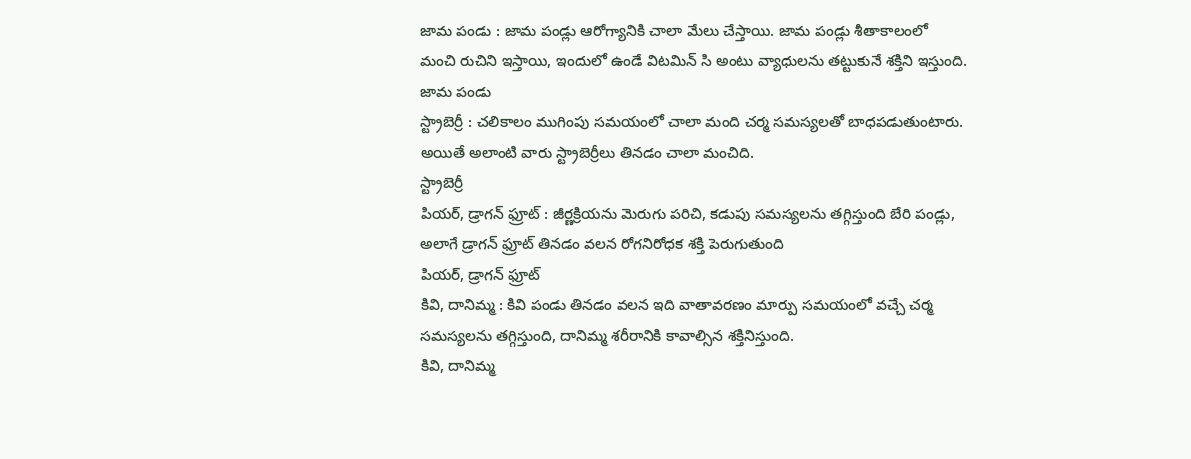జామ పండు : జామ పండ్లు ఆరోగ్యానికి చాలా మేలు చేస్తాయి. జామ పండ్లు శీతాకాలంలో మంచి రుచిని ఇస్తాయి, ఇందులో ఉండే విటమిన్ సి అంటు వ్యాధులను తట్టుకునే శక్తిని ఇస్తుంది.
జామ పండు
స్ట్రాబెర్రీ : చలికాలం ముగింపు సమయంలో చాలా మంది చర్మ సమస్యలతో బాధపడుతుంటారు. అయితే అలాంటి వారు స్ట్రాబెర్రీలు తినడం చాలా మంచిది.
స్ట్రాబెర్రీ
పియర్, డ్రాగన్ ఫ్రూట్ : జీర్ణక్రియను మెరుగు పరిచి, కడుపు సమస్యలను తగ్గిస్తుంది బేరి పండ్లు, అలాగే డ్రాగన్ ఫ్రూట్ తినడం వలన రోగనిరోధక శక్తి పెరుగుతుంది
పియర్, డ్రాగన్ ఫ్రూట్
కివి, దానిమ్మ : కివి పండు తినడం వలన ఇది వాతావరణం మార్పు సమయంలో వచ్చే చర్మ సమస్యలను తగ్గిస్తుంది, దానిమ్మ శరీరానికి కావాల్సిన శక్తినిస్తుంది.
కివి, దానిమ్మ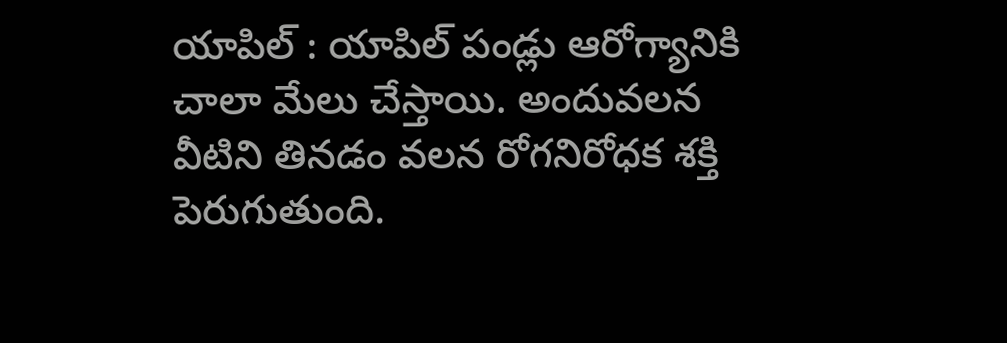యాపిల్ : యాపిల్ పండ్లు ఆరోగ్యానికి చాలా మేలు చేస్తాయి. అందువలన వీటిని తినడం వలన రోగనిరోధక శక్తి పెరుగుతుంది.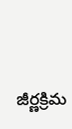జీర్ణక్రిమ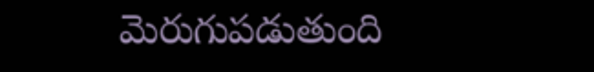మెరుగుపడుతుంది